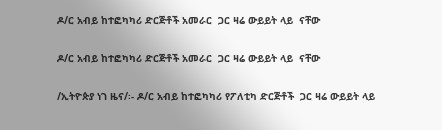ዶ/ር አብይ ከተፎካካሪ ድርጅቶች አመራር  ጋር ዛሬ ውይይት ላይ  ናቸው

ዶ/ር አብይ ከተፎካካሪ ድርጅቶች አመራር  ጋር ዛሬ ውይይት ላይ  ናቸው

/ኢትዮጵያ ነገ ዜና/፡- ዶ/ር አብይ ከተፎካካሪ የፖለቲካ ድርጅቶች  ጋር ዛሬ ውይይት ላይ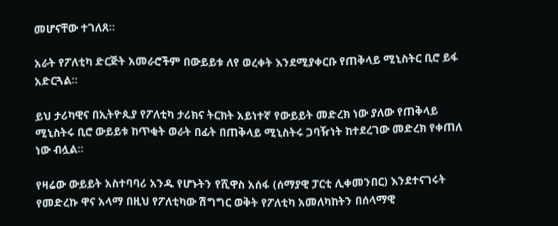መሆናቸው ተገለጸ።

አራት የፖለቲካ ድርጅት አመራሮችም በውይይቱ ለየ ወረቀት እንደሚያቀርቡ የጠቅላይ ሚኒስትር ቢሮ ይፋ አድርጓል።

ይህ ታሪካዊና በኢትዮጲያ የፖለቲካ ታሪክና ትርክት አይነተኛ የውይይት መድረክ ነው ያለው የጠቅላይ ሚኒስትሩ ቢሮ ውይይቱ ከጥቂት ወራት በፊት በጠቅላይ ሚኒስትሩ ጋባዥነት ከተደረገው መድረክ የቀጠለ ነው ብሏል።

የዛሬው ውይይት አስተባባሪ አንዱ የሆኑትን የሺዋስ አሰፋ (ሰማያዊ ፓርቲ ሊቀመንበር) እንደተናገሩት የመድረኩ ዋና አላማ በዚህ የፖለቲካው ሽግግር ወቅት የፖለቲካ አመለካከትን በሰላማዊ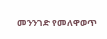መንንገድ የመለዋወጥ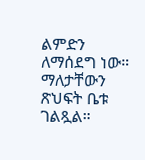ልምድን ለማሰደግ ነው። ማለታቸውን ጽህፍት ቤቱ ገልጿል።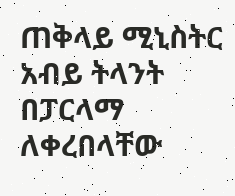ጠቅላይ ሚኒስትር አብይ ትላንት በፓርላማ ለቀረበላቸው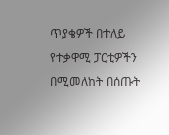ጥያቄዎች በተለይ የተቃዋሚ ፓርቲዎችን በሚመለከት በሰጡት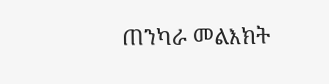ጠንካራ መልእክት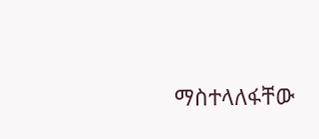ማስተላለፋቸው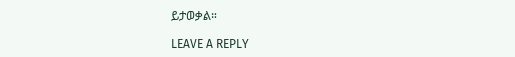ይታወቃል።

LEAVE A REPLY